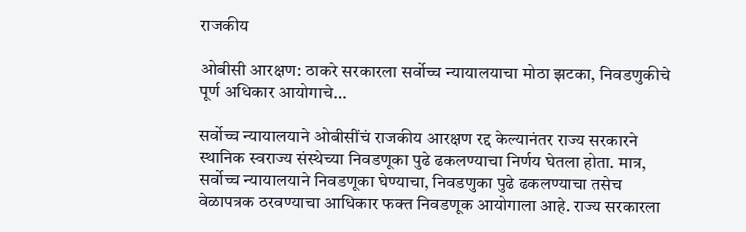राजकीय

ओबीसी आरक्षण: ठाकरे सरकारला सर्वोच्च न्यायालयाचा मोठा झटका, निवडणुकीचे पूर्ण अधिकार आयोगाचे…

सर्वोच्च न्यायालयाने ओबीसींचं राजकीय आरक्षण रद्द केल्यानंतर राज्य सरकारने स्थानिक स्वराज्य संस्थेच्या निवडणूका पुढे ढकलण्याचा निर्णय घेतला होता. मात्र, सर्वोच्च न्यायालयाने निवडणूका घेण्याचा, निवडणुका पुढे ढकलण्याचा तसेच वेळापत्रक ठरवण्याचा आधिकार फक्त निवडणूक आयोगाला आहे. राज्य सरकारला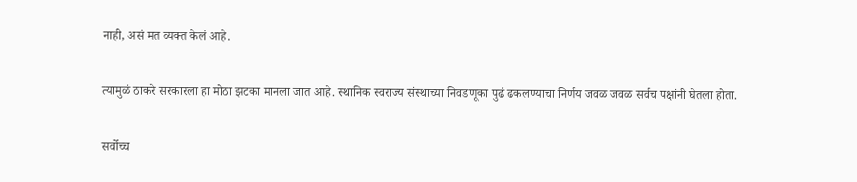नाही, असं मत व्यक्त केलं आहे.

त्यामुळं ठाकरे सरकारला हा मोठा झटका मानला जात आहे. स्थानिक स्वराज्य संस्थाच्या निवडणूका पुढं ढकलण्याचा निर्णय जवळ जवळ सर्वच पक्षांनी घेतला होता.

सर्वोच्च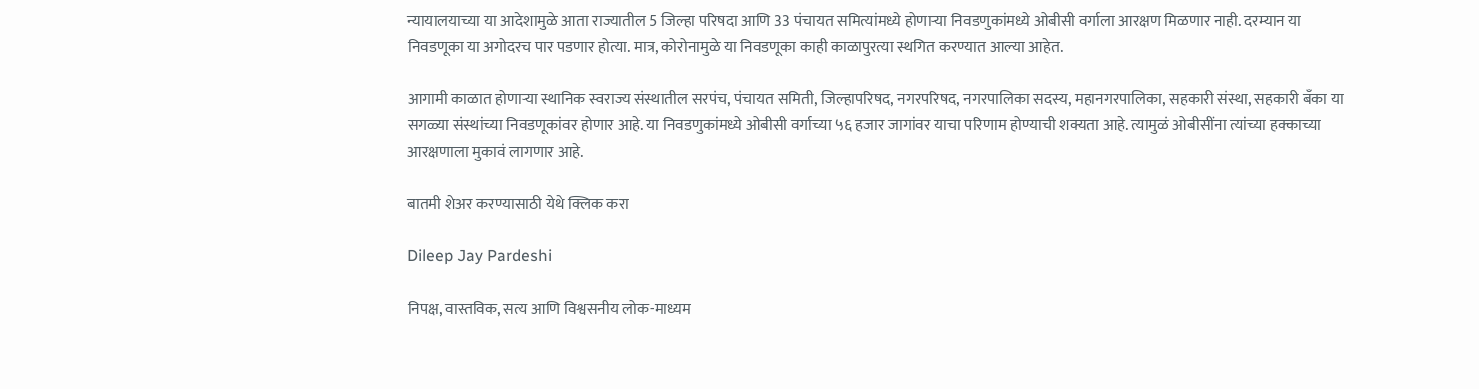न्यायालयाच्या या आदेशामुळे आता राज्यातील 5 जिल्हा परिषदा आणि 33 पंचायत समित्यांमध्ये होणाऱ्या निवडणुकांमध्ये ओबीसी वर्गाला आरक्षण मिळणार नाही. दरम्यान या निवडणूका या अगोदरच पार पडणार होत्या. मात्र, कोरोनामुळे या निवडणूका काही काळापुरत्या स्थगित करण्यात आल्या आहेत.

आगामी काळात होणाऱ्या स्थानिक स्वराज्य संस्थातील सरपंच, पंचायत समिती, जिल्हापरिषद, नगरपरिषद, नगरपालिका सदस्य, महानगरपालिका, सहकारी संस्था, सहकारी बॅंका या सगळ्या संस्थांच्या निवडणूकांवर होणार आहे. या निवडणुकांमध्ये ओबीसी वर्गाच्या ५६ हजार जागांवर याचा परिणाम होण्याची शक्यता आहे. त्यामुळं ओबीसींना त्यांच्या हक्काच्या आरक्षणाला मुकावं लागणार आहे.

बातमी शेअर करण्यासाठी येथे क्लिक करा

Dileep Jay Pardeshi

निपक्ष, वास्तविक, सत्य आणि विश्वसनीय लोक-माध्यम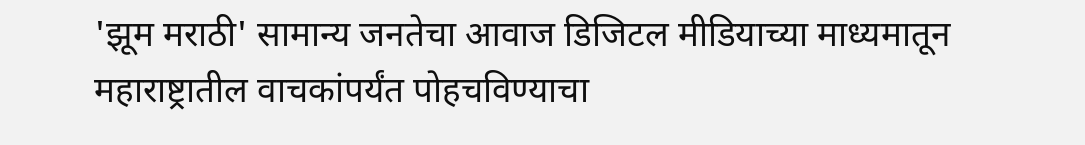'झूम मराठी' सामान्य जनतेचा आवाज डिजिटल मीडियाच्या माध्यमातून महाराष्ट्रातील वाचकांपर्यंत पोहचविण्याचा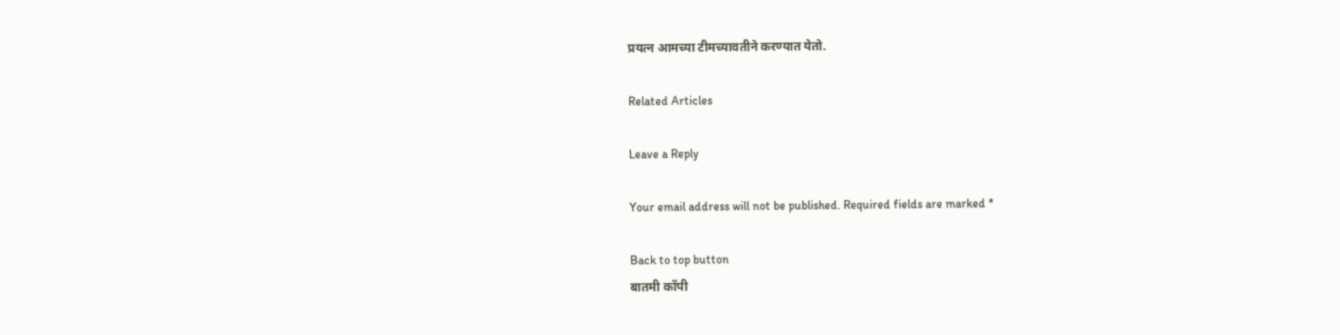प्रयत्न आमच्या टीमच्यावतीने करण्यात येतो.

Related Articles

Leave a Reply

Your email address will not be published. Required fields are marked *

Back to top button
बातमी कॉपी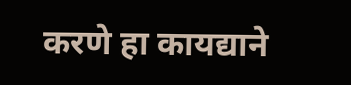करणे हा कायद्याने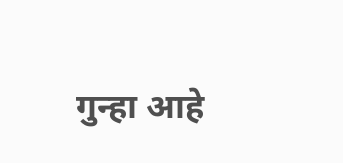गुन्हा आहे